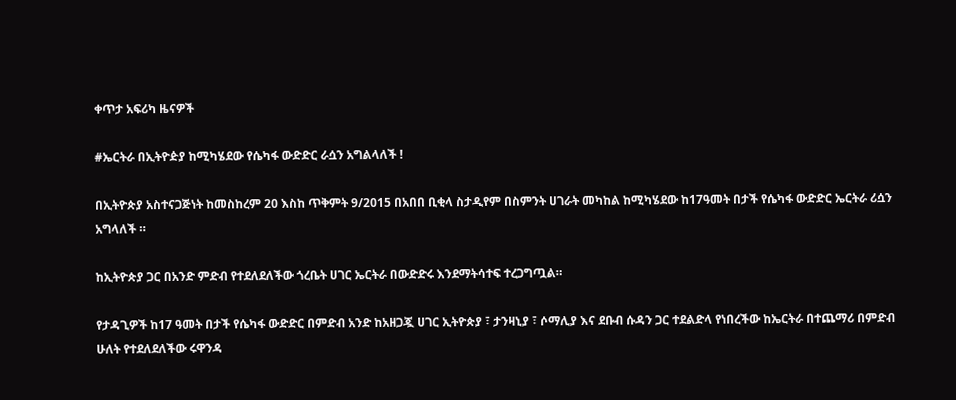ቀጥታ አፍሪካ ዜናዎች

#ኤርትራ በኢትዮዽያ ከሚካሄደው የሴካፋ ውድድር ራሷን አግልላለች !

በኢትዮጵያ አስተናጋጅነት ከመስከረም 20 እስከ ጥቅምት 9/2015 በአበበ ቢቂላ ስታዲየም በስምንት ሀገራት መካከል ከሚካሄደው ከ17ዓመት በታች የሴካፋ ውድድር ኤርትራ ሪሷን አግላለች ።

ከኢትዮጵያ ጋር በአንድ ምድብ የተደለደለችው ጎረቤት ሀገር ኤርትራ በውድድሩ እንደማትሳተፍ ተረጋግጧል።

የታዳጊዎች ከ17 ዓመት በታች የሴካፋ ውድድር በምድብ አንድ ከአዘጋጇ ሀገር ኢትዮጵያ ፣ ታንዛኒያ ፣ ሶማሊያ እና ደቡብ ሱዳን ጋር ተደልድላ የነበረችው ከኤርትራ በተጨማሪ በምድብ ሁለት የተደለደለችው ሩዋንዳ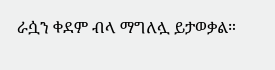ራሷን ቀደም ብላ ማግለሏ ይታወቃል።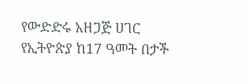የውድድሩ አዘጋጅ ሀገር የኢትዮጵያ ከ17 ዓመት በታች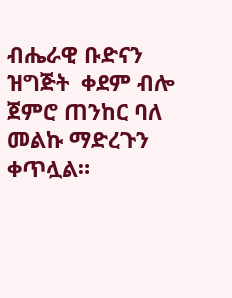ብሔራዊ ቡድናን ዝግጅት  ቀደም ብሎ ጀምሮ ጠንከር ባለ መልኩ ማድረጉን ቀጥሏል።